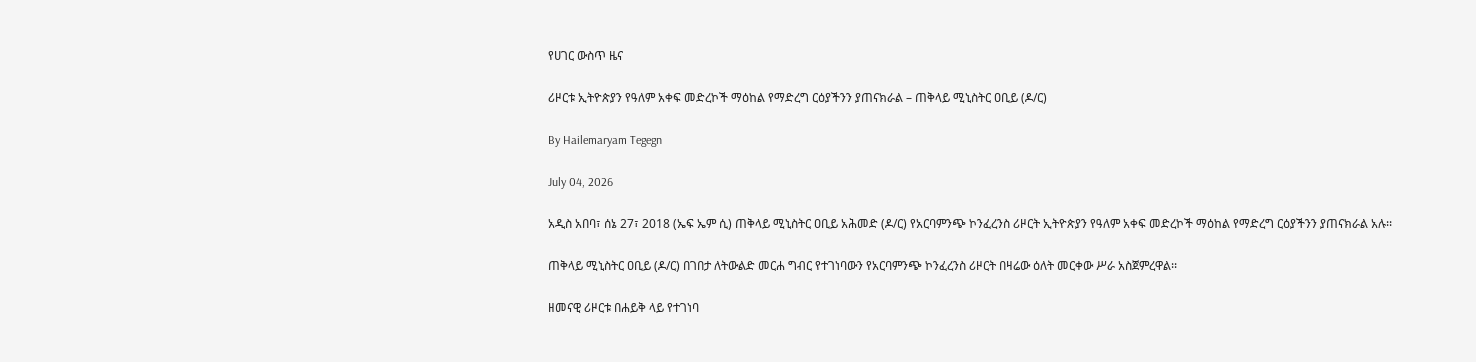የሀገር ውስጥ ዜና

ሪዞርቱ ኢትዮጵያን የዓለም አቀፍ መድረኮች ማዕከል የማድረግ ርዕያችንን ያጠናክራል – ጠቅላይ ሚኒስትር ዐቢይ (ዶ/ር)

By Hailemaryam Tegegn

July 04, 2026

አዲስ አበባ፣ ሰኔ 27፣ 2018 (ኤፍ ኤም ሲ) ጠቅላይ ሚኒስትር ዐቢይ አሕመድ (ዶ/ር) የአርባምንጭ ኮንፈረንስ ሪዞርት ኢትዮጵያን የዓለም አቀፍ መድረኮች ማዕከል የማድረግ ርዕያችንን ያጠናክራል አሉ፡፡

ጠቅላይ ሚኒስትር ዐቢይ (ዶ/ር) በገበታ ለትውልድ መርሐ ግብር የተገነባውን የአርባምንጭ ኮንፈረንስ ሪዞርት በዛሬው ዕለት መርቀው ሥራ አስጀምረዋል፡፡

ዘመናዊ ሪዞርቱ በሐይቅ ላይ የተገነባ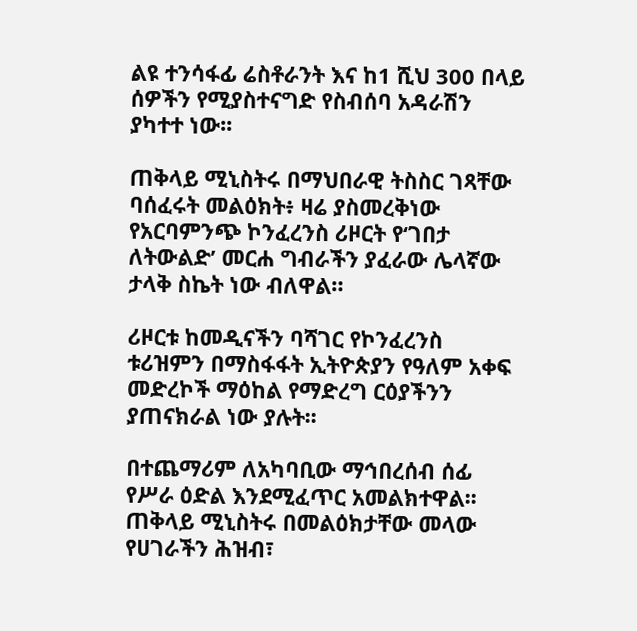ልዩ ተንሳፋፊ ሬስቶራንት እና ከ1 ሺህ 300 በላይ ሰዎችን የሚያስተናግድ የስብሰባ አዳራሽን ያካተተ ነው፡፡

ጠቅላይ ሚኒስትሩ በማህበራዊ ትስስር ገጻቸው ባሰፈሩት መልዕክት፥ ዛሬ ያስመረቅነው የአርባምንጭ ኮንፈረንስ ሪዞርት የ‘ገበታ ለትውልድ’ መርሐ ግብራችን ያፈራው ሌላኛው ታላቅ ስኬት ነው ብለዋል።

ሪዞርቱ ከመዲናችን ባሻገር የኮንፈረንስ ቱሪዝምን በማስፋፋት ኢትዮጵያን የዓለም አቀፍ መድረኮች ማዕከል የማድረግ ርዕያችንን ያጠናክራል ነው ያሉት፡፡

በተጨማሪም ለአካባቢው ማኅበረሰብ ሰፊ የሥራ ዕድል እንደሚፈጥር አመልክተዋል፡፡  ጠቅላይ ሚኒስትሩ በመልዕክታቸው መላው የሀገራችን ሕዝብ፣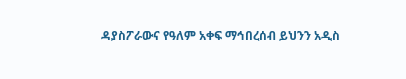ዳያስፖራውና የዓለም አቀፍ ማኅበረሰብ ይህንን አዲስ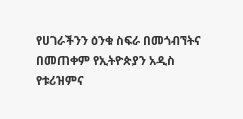የሀገራችንን ዕንቁ ስፍራ በመጎብኘትና በመጠቀም የኢትዮጵያን አዲስ የቱሪዝምና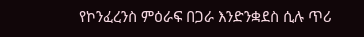የኮንፈረንስ ምዕራፍ በጋራ እንድንቋደስ ሲሉ ጥሪ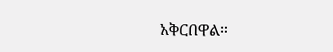አቅርበዋል።